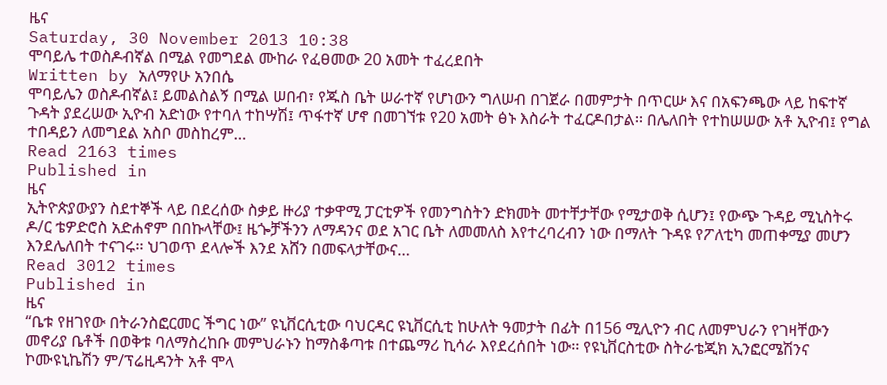ዜና
Saturday, 30 November 2013 10:38
ሞባይሌ ተወስዶብኛል በሚል የመግደል ሙከራ የፈፀመው 20 አመት ተፈረደበት
Written by አለማየሁ አንበሴ
ሞባይሌን ወስዶብኛል፤ ይመልስልኝ በሚል ሠበብ፣ የጁስ ቤት ሠራተኛ የሆነውን ግለሠብ በገጀራ በመምታት በጥርሡ እና በአፍንጫው ላይ ከፍተኛ ጉዳት ያደረሠው ኢዮብ አድነው የተባለ ተከሣሽ፤ ጥፋተኛ ሆኖ በመገኘቱ የ20 አመት ፅኑ እስራት ተፈርዶበታል፡፡ በሌለበት የተከሠሠው አቶ ኢዮብ፤ የግል ተበዳይን ለመግደል አስቦ መስከረም…
Read 2163 times
Published in
ዜና
ኢትዮጵያውያን ስደተኞች ላይ በደረሰው ስቃይ ዙሪያ ተቃዋሚ ፓርቲዎች የመንግስትን ድክመት መተቸታቸው የሚታወቅ ሲሆን፤ የውጭ ጉዳይ ሚኒስትሩ ዶ/ር ቴዎድሮስ አድሐኖም በበኩላቸው፤ ዜጐቻችንን ለማዳንና ወደ አገር ቤት ለመመለስ እየተረባረብን ነው በማለት ጉዳዩ የፖለቲካ መጠቀሚያ መሆን እንደሌለበት ተናገሩ፡፡ ህገወጥ ደላሎች እንደ አሸን በመፍላታቸውና…
Read 3012 times
Published in
ዜና
“ቤቱ የዘገየው በትራንስፎርመር ችግር ነው” ዩኒቨርሲቲው ባህርዳር ዩኒቨርሲቲ ከሁለት ዓመታት በፊት በ156 ሚሊዮን ብር ለመምህራን የገዛቸውን መኖሪያ ቤቶች በወቅቱ ባለማስረከቡ መምህራኑን ከማስቆጣቱ በተጨማሪ ኪሳራ እየደረሰበት ነው፡፡ የዩኒቨርስቲው ስትራቴጂክ ኢንፎርሜሽንና ኮሙዩኒኬሽን ም/ፕሬዚዳንት አቶ ሞላ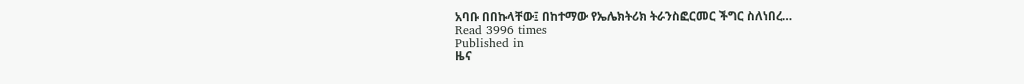አባቡ በበኩላቸው፤ በከተማው የኤሌክትሪክ ትራንስፎርመር ችግር ስለነበረ…
Read 3996 times
Published in
ዜና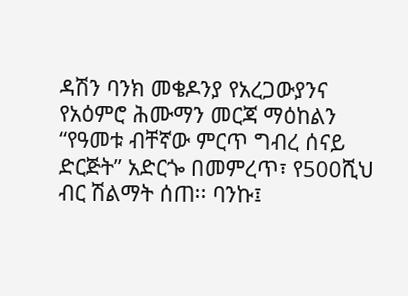ዳሽን ባንክ መቄዶንያ የአረጋውያንና የአዕምሮ ሕሙማን መርጃ ማዕከልን “የዓመቱ ብቸኛው ምርጥ ግብረ ሰናይ ድርጅት” አድርጐ በመምረጥ፣ የ500ሺህ ብር ሽልማት ሰጠ፡፡ ባንኩ፤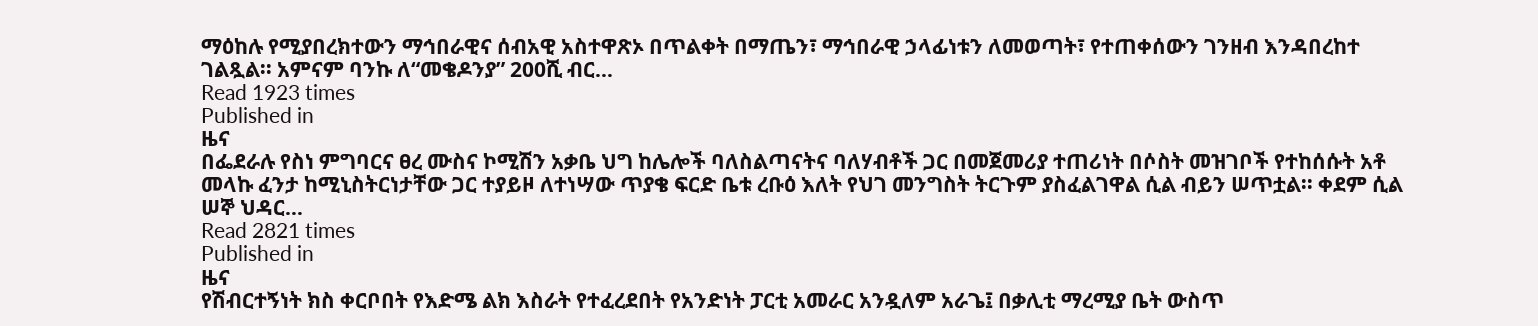ማዕከሉ የሚያበረክተውን ማኅበራዊና ሰብአዊ አስተዋጽኦ በጥልቀት በማጤን፣ ማኅበራዊ ኃላፊነቱን ለመወጣት፣ የተጠቀሰውን ገንዘብ እንዳበረከተ ገልጿል፡፡ አምናም ባንኩ ለ“መቄዶንያ” 200ሺ ብር…
Read 1923 times
Published in
ዜና
በፌደራሉ የስነ ምግባርና ፀረ ሙስና ኮሚሽን አቃቤ ህግ ከሌሎች ባለስልጣናትና ባለሃብቶች ጋር በመጀመሪያ ተጠሪነት በሶስት መዝገቦች የተከሰሱት አቶ መላኩ ፈንታ ከሚኒስትርነታቸው ጋር ተያይዞ ለተነሣው ጥያቄ ፍርድ ቤቱ ረቡዕ እለት የህገ መንግስት ትርጉም ያስፈልገዋል ሲል ብይን ሠጥቷል፡፡ ቀደም ሲል ሠኞ ህዳር…
Read 2821 times
Published in
ዜና
የሽብርተኝነት ክስ ቀርቦበት የእድሜ ልክ እስራት የተፈረደበት የአንድነት ፓርቲ አመራር አንዷለም አራጌ፤ በቃሊቲ ማረሚያ ቤት ውስጥ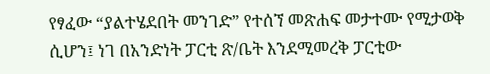የፃፈው “ያልተሄደበት መንገድ” የተሰኘ መጽሐፍ መታተሙ የሚታወቅ ሲሆን፤ ነገ በአንድነት ፓርቲ ጽ/ቤት እንደሚመረቅ ፓርቲው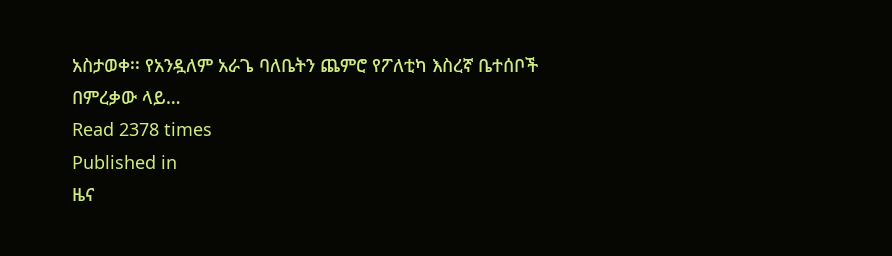አስታወቀ፡፡ የአንዷለም አራጌ ባለቤትን ጨምሮ የፖለቲካ እስረኛ ቤተሰቦች በምረቃው ላይ…
Read 2378 times
Published in
ዜና